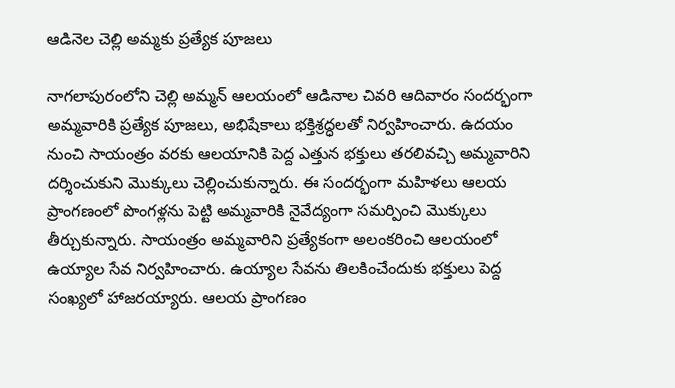ఆడినెల చెల్లి అమ్మకు ప్రత్యేక పూజలు

నాగలాపురంలోని చెల్లి అమ్మన్ ఆలయంలో ఆడినాల చివరి ఆదివారం సందర్భంగా అమ్మవారికి ప్రత్యేక పూజలు, అభిషేకాలు భక్తిశ్రద్ధలతో నిర్వహించారు. ఉదయం నుంచి సాయంత్రం వరకు ఆలయానికి పెద్ద ఎత్తున భక్తులు తరలివచ్చి అమ్మవారిని దర్శించుకుని మొక్కులు చెల్లించుకున్నారు. ఈ సందర్భంగా మహిళలు ఆలయ ప్రాంగణంలో పొంగళ్లను పెట్టి అమ్మవారికి నైవేద్యంగా సమర్పించి మొక్కులు తీర్చుకున్నారు. సాయంత్రం అమ్మవారిని ప్రత్యేకంగా అలంకరించి ఆలయంలో ఉయ్యాల సేవ నిర్వహించారు. ఉయ్యాల సేవను తిలకించేందుకు భక్తులు పెద్ద సంఖ్యలో హాజరయ్యారు. ఆలయ ప్రాంగణం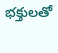భక్తులతో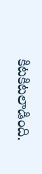కిటకిటలాడింది.